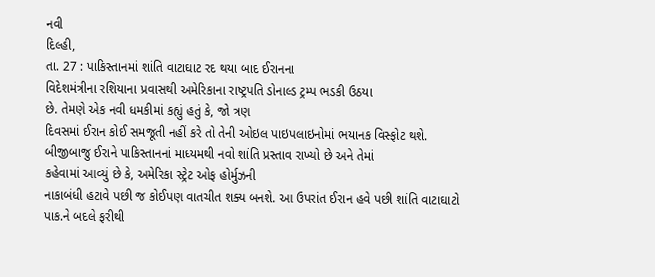નવી
દિલ્હી,
તા. 27 : પાકિસ્તાનમાં શાંતિ વાટાઘાટ રદ થયા બાદ ઈરાનના
વિદેશમંત્રીના રશિયાના પ્રવાસથી અમેરિકાના રાષ્ટ્રપતિ ડોનાલ્ડ ટ્રમ્પ ભડકી ઉઠયા
છે. તેમણે એક નવી ધમકીમાં કહ્યું હતું કે, જો ત્રણ
દિવસમાં ઈરાન કોઈ સમજૂતી નહીં કરે તો તેની ઓઇલ પાઇપલાઇનોમાં ભયાનક વિસ્ફોટ થશે.
બીજીબાજુ ઈરાને પાકિસ્તાનનાં માધ્યમથી નવો શાંતિ પ્રસ્તાવ રાખ્યો છે અને તેમાં
કહેવામાં આવ્યું છે કે, અમેરિકા સ્ટ્રેટ ઓફ હોર્મુઝની
નાકાબંધી હટાવે પછી જ કોઈપણ વાતચીત શક્ય બનશે. આ ઉપરાંત ઈરાન હવે પછી શાંતિ વાટાઘાટો
પાક.ને બદલે ફરીથી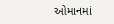ઓમાનમાં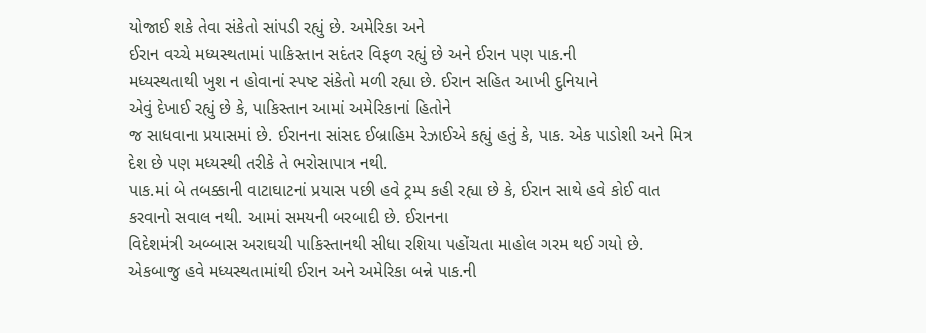યોજાઈ શકે તેવા સંકેતો સાંપડી રહ્યું છે. અમેરિકા અને
ઈરાન વચ્ચે મધ્યસ્થતામાં પાકિસ્તાન સદંતર વિફળ રહ્યું છે અને ઈરાન પણ પાક.ની
મધ્યસ્થતાથી ખુશ ન હોવાનાં સ્પષ્ટ સંકેતો મળી રહ્યા છે. ઈરાન સહિત આખી દુનિયાને
એવું દેખાઈ રહ્યું છે કે, પાકિસ્તાન આમાં અમેરિકાનાં હિતોને
જ સાધવાના પ્રયાસમાં છે. ઈરાનના સાંસદ ઈબ્રાહિમ રેઝાઈએ કહ્યું હતું કે, પાક. એક પાડોશી અને મિત્ર દેશ છે પણ મધ્યસ્થી તરીકે તે ભરોસાપાત્ર નથી.
પાક.માં બે તબક્કાની વાટાઘાટનાં પ્રયાસ પછી હવે ટ્રમ્પ કહી રહ્યા છે કે, ઈરાન સાથે હવે કોઈ વાત કરવાનો સવાલ નથી. આમાં સમયની બરબાદી છે. ઈરાનના
વિદેશમંત્રી અબ્બાસ અરાઘચી પાકિસ્તાનથી સીધા રશિયા પહોંચતા માહોલ ગરમ થઈ ગયો છે.
એકબાજુ હવે મધ્યસ્થતામાંથી ઈરાન અને અમેરિકા બન્ને પાક.ની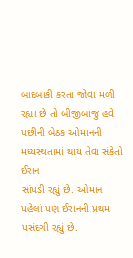બાદબાકી કરતા જોવા મળી
રહ્યા છે તો બીજીબાજુ હવે પછીની બેઠક ઓમાનની મધ્યસ્થતામાં થાય તેવા સંકેતો ઈરાન
સાંપડી રહ્યું છે. ઓમાન પહેલાં પણ ઈરાનની પ્રથમ પસંદગી રહ્યું છે.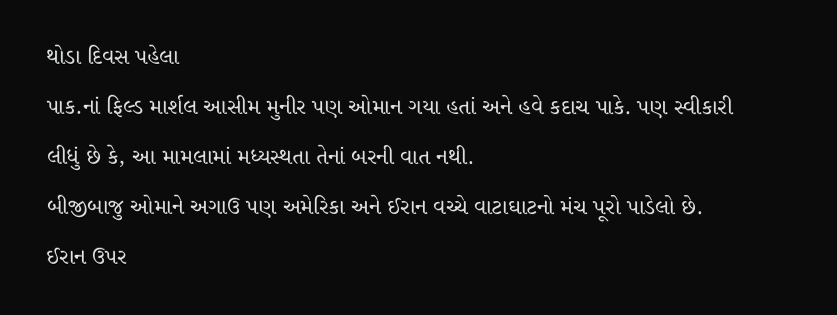થોડા દિવસ પહેલા
પાક.નાં ફિલ્ડ માર્શલ આસીમ મુનીર પણ ઓમાન ગયા હતાં અને હવે કદાચ પાકે. પણ સ્વીકારી
લીધું છે કે, આ મામલામાં મધ્યસ્થતા તેનાં બરની વાત નથી.
બીજીબાજુ ઓમાને અગાઉ પણ અમેરિકા અને ઈરાન વચ્ચે વાટાઘાટનો મંચ પૂરો પાડેલો છે.
ઈરાન ઉપર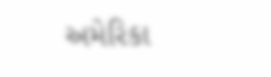અમેરિકા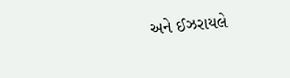અને ઈઝરાયલે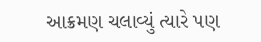આક્રમણ ચલાવ્યું ત્યારે પણ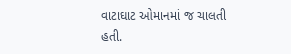વાટાઘાટ ઓમાનમાં જ ચાલતી
હતી.